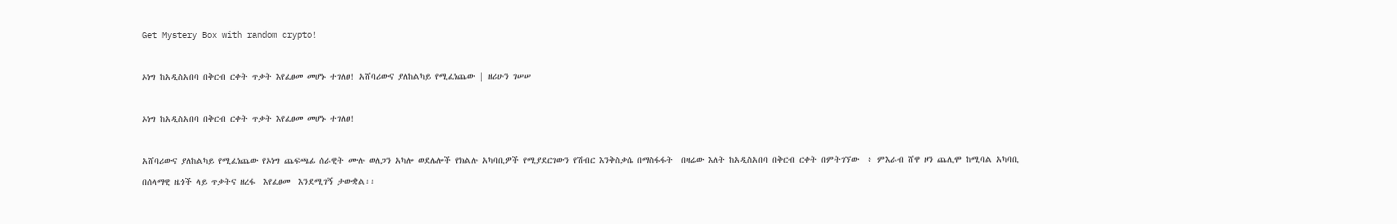Get Mystery Box with random crypto!

ኦነግ ከአዲስአበባ በቅርብ ርቀት ጥቃት እየፈፀመ መሆኑ ተገለፀ! አሸባሪውና ያለከልካይ የሚፈነጨው | ዘሪሁን ገሠሠ

ኦነግ ከአዲስአበባ በቅርብ ርቀት ጥቃት እየፈፀመ መሆኑ ተገለፀ!

አሸባሪውና ያለከልካይ የሚፈነጨው የኦነግ ጨፍጫፊ ሰራዊት ሙሉ ወለጋን አካሎ ወደሌሎች የክልሉ አካባቢዎች የሚያደርገውን የሽብር እንቅስቃሴ በማስፋፋት  በዛሬው እለት ከአዲስአበባ በቅርብ ርቀት በምትገኘው  ፥ ምእራብ ሸዋ ዞን ጨሊሞ ከሚባል አካባቢ በሰላማዊ ዜጎች ላይ ጥቃትና ዘረፋ  እየፈፀመ  እንደሚገኝ ታውቋል፡፡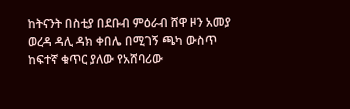ከትናንት በስቲያ በደቡብ ምዕራብ ሸዋ ዞን አመያ ወረዳ ዳሊ ዳክ ቀበሌ በሚገኝ ጫካ ውስጥ ከፍተኛ ቁጥር ያለው የአሸባሪው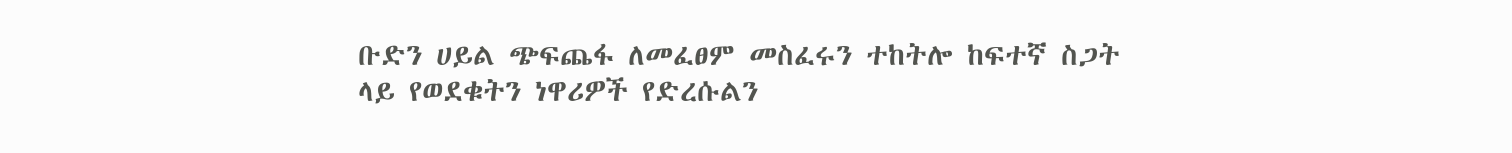ቡድን ሀይል ጭፍጨፋ ለመፈፀም መስፈሩን ተከትሎ ከፍተኛ ስጋት ላይ የወደቁትን ነዋሪዎች የድረሱልን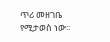ጥሪ መዘገቤ የሚታወስ ነው፡፡